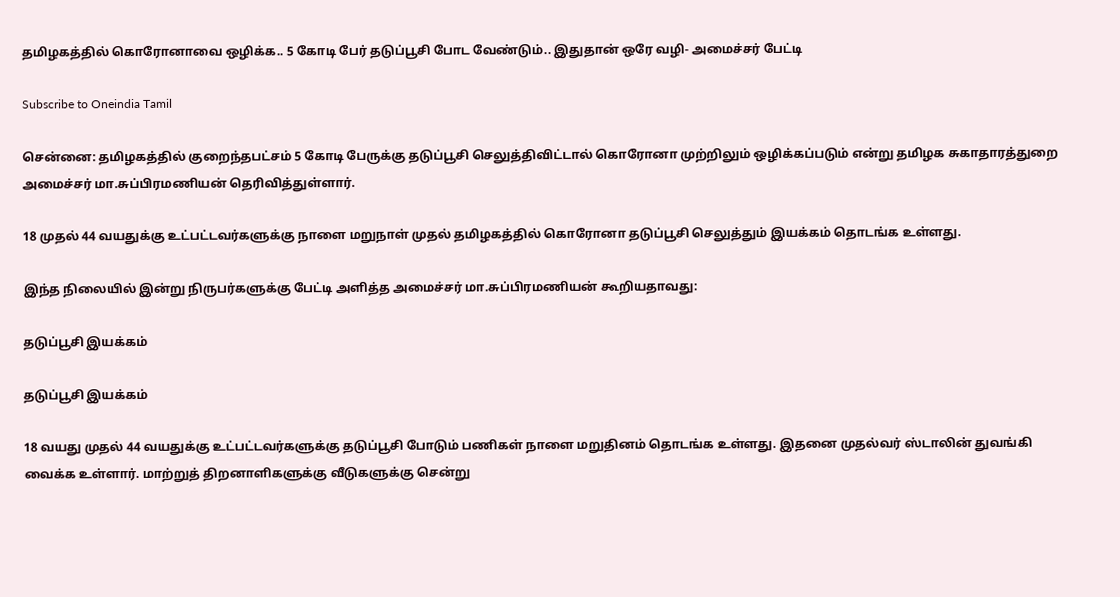தமிழகத்தில் கொரோனாவை ஒழிக்க.. 5 கோடி பேர் தடுப்பூசி போட வேண்டும்.. இதுதான் ஒரே வழி- அமைச்சர் பேட்டி

Subscribe to Oneindia Tamil

சென்னை: தமிழகத்தில் குறைந்தபட்சம் 5 கோடி பேருக்கு தடுப்பூசி செலுத்திவிட்டால் கொரோனா முற்றிலும் ஒழிக்கப்படும் என்று தமிழக சுகாதாரத்துறை அமைச்சர் மா.சுப்பிரமணியன் தெரிவித்துள்ளார்.

18 முதல் 44 வயதுக்கு உட்பட்டவர்களுக்கு நாளை மறுநாள் முதல் தமிழகத்தில் கொரோனா தடுப்பூசி செலுத்தும் இயக்கம் தொடங்க உள்ளது.

இந்த நிலையில் இன்று நிருபர்களுக்கு பேட்டி அளித்த அமைச்சர் மா.சுப்பிரமணியன் கூறியதாவது:

தடுப்பூசி இயக்கம்

தடுப்பூசி இயக்கம்

18 வயது முதல் 44 வயதுக்கு உட்பட்டவர்களுக்கு தடுப்பூசி போடும் பணிகள் நாளை மறுதினம் தொடங்க உள்ளது. இதனை முதல்வர் ஸ்டாலின் துவங்கி வைக்க உள்ளார். மாற்றுத் திறனாளிகளுக்கு வீடுகளுக்கு சென்று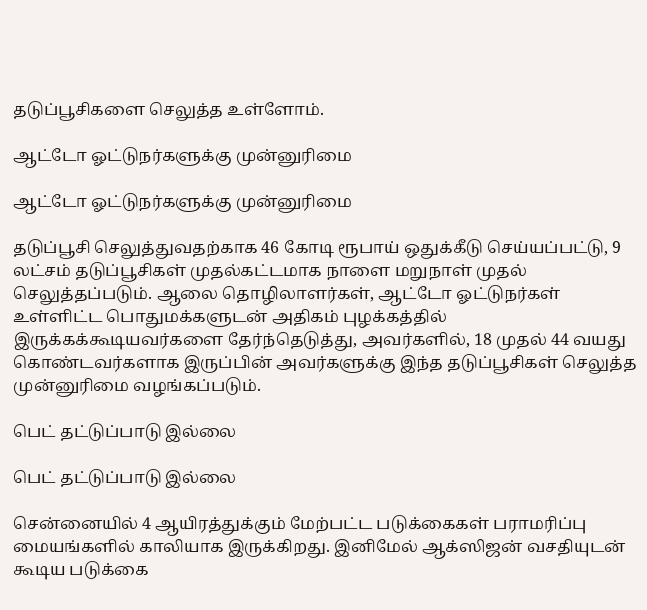தடுப்பூசிகளை செலுத்த உள்ளோம்.

ஆட்டோ ஓட்டுநர்களுக்கு முன்னுரிமை

ஆட்டோ ஓட்டுநர்களுக்கு முன்னுரிமை

தடுப்பூசி செலுத்துவதற்காக 46 கோடி ரூபாய் ஒதுக்கீடு செய்யப்பட்டு, 9 லட்சம் தடுப்பூசிகள் முதல்கட்டமாக நாளை மறுநாள் முதல் செலுத்தப்படும். ஆலை தொழிலாளர்கள், ஆட்டோ ஓட்டுநர்கள் உள்ளிட்ட பொதுமக்களுடன் அதிகம் புழக்கத்தில் இருக்கக்கூடியவர்களை தேர்ந்தெடுத்து, அவர்களில், 18 முதல் 44 வயது கொண்டவர்களாக இருப்பின் அவர்களுக்கு இந்த தடுப்பூசிகள் செலுத்த முன்னுரிமை வழங்கப்படும்.

பெட் தட்டுப்பாடு இல்லை

பெட் தட்டுப்பாடு இல்லை

சென்னையில் 4 ஆயிரத்துக்கும் மேற்பட்ட படுக்கைகள் பராமரிப்பு மையங்களில் காலியாக இருக்கிறது. இனிமேல் ஆக்ஸிஜன் வசதியுடன் கூடிய படுக்கை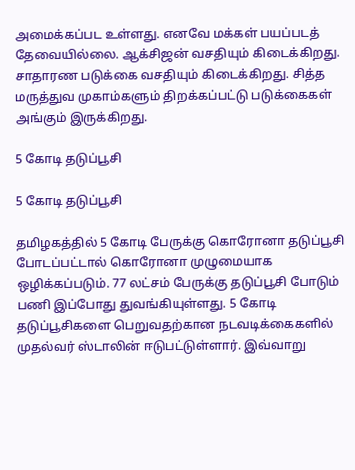அமைக்கப்பட உள்ளது. எனவே மக்கள் பயப்படத் தேவையில்லை. ஆக்சிஜன் வசதியும் கிடைக்கிறது. சாதாரண படுக்கை வசதியும் கிடைக்கிறது. சித்த மருத்துவ முகாம்களும் திறக்கப்பட்டு படுக்கைகள் அங்கும் இருக்கிறது.

5 கோடி தடுப்பூசி

5 கோடி தடுப்பூசி

தமிழகத்தில் 5 கோடி பேருக்கு கொரோனா தடுப்பூசி போடப்பட்டால் கொரோனா முழுமையாக ஒழிக்கப்படும். 77 லட்சம் பேருக்கு தடுப்பூசி போடும் பணி இப்போது துவங்கியுள்ளது. 5 கோடி தடுப்பூசிகளை பெறுவதற்கான நடவடிக்கைகளில் முதல்வர் ஸ்டாலின் ஈடுபட்டுள்ளார். இவ்வாறு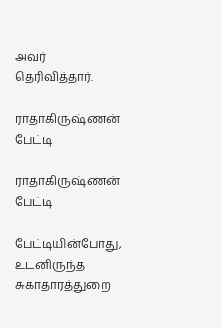அவர் தெரிவித்தார்.

ராதாகிருஷ்ணன் பேட்டி

ராதாகிருஷ்ணன் பேட்டி

பேட்டியின்போது, உடனிருந்த சுகாதாரத்துறை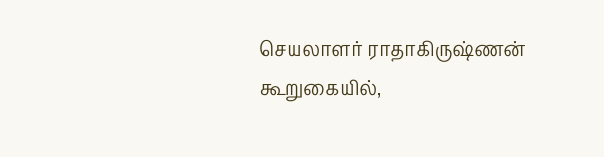செயலாளர் ராதாகிருஷ்ணன் கூறுகையில்,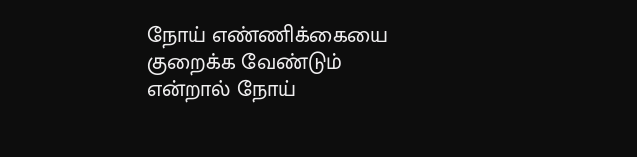நோய் எண்ணிக்கையை குறைக்க வேண்டும் என்றால் நோய்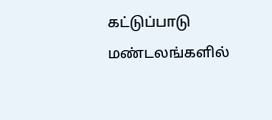கட்டுப்பாடு மண்டலங்களில்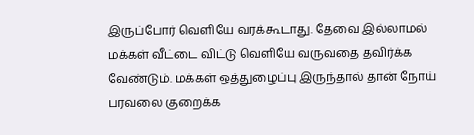இருப்போர் வெளியே வரக்கூடாது. தேவை இல்லாமல் மக்கள் வீட்டை விட்டு வெளியே வருவதை தவிர்க்க வேண்டும். மக்கள் ஒத்துழைப்பு இருந்தால் தான் நோய் பரவலை குறைக்க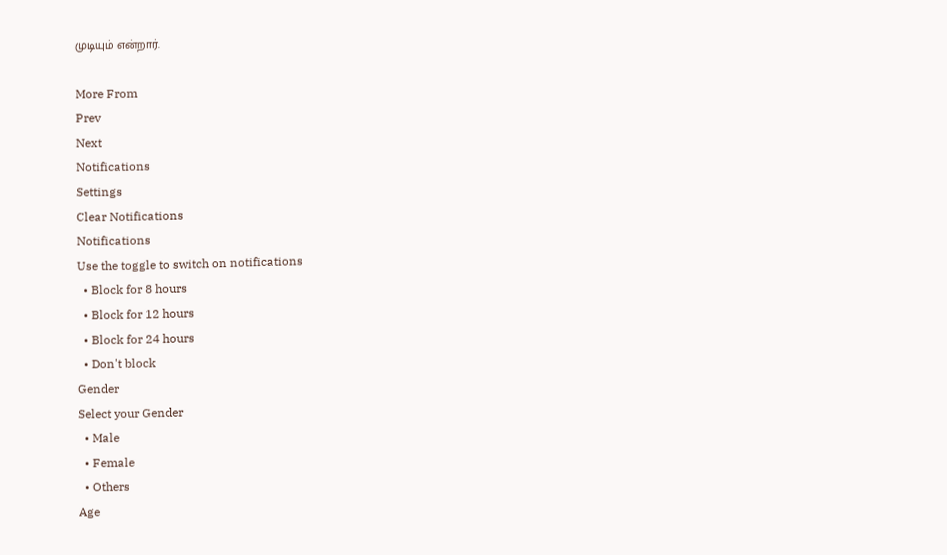முடியும் என்றார்.

More From
Prev
Next
Notifications
Settings
Clear Notifications
Notifications
Use the toggle to switch on notifications
  • Block for 8 hours
  • Block for 12 hours
  • Block for 24 hours
  • Don't block
Gender
Select your Gender
  • Male
  • Female
  • Others
Age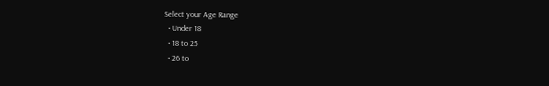Select your Age Range
  • Under 18
  • 18 to 25
  • 26 to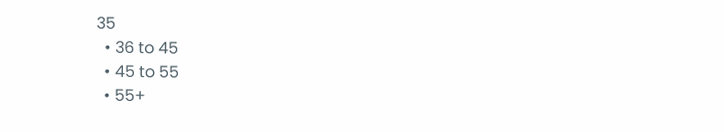35
  • 36 to 45
  • 45 to 55
  • 55+